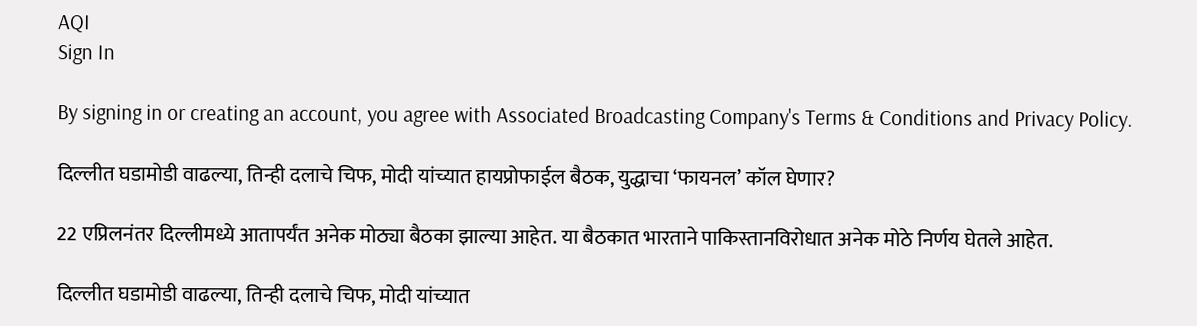AQI
Sign In

By signing in or creating an account, you agree with Associated Broadcasting Company's Terms & Conditions and Privacy Policy.

दिल्लीत घडामोडी वाढल्या, तिन्ही दलाचे चिफ, मोदी यांच्यात हायप्रोफाईल बैठक, युद्धाचा ‘फायनल’ कॉल घेणार?

22 एप्रिलनंतर दिल्लीमध्ये आतापर्यंत अनेक मोठ्या बैठका झाल्या आहेत. या बैठकात भारताने पाकिस्तानविरोधात अनेक मोठे निर्णय घेतले आहेत.

दिल्लीत घडामोडी वाढल्या, तिन्ही दलाचे चिफ, मोदी यांच्यात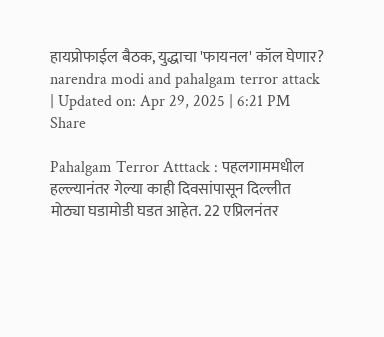हायप्रोफाईल बैठक, युद्धाचा 'फायनल' कॉल घेणार?
narendra modi and pahalgam terror attack
| Updated on: Apr 29, 2025 | 6:21 PM
Share

Pahalgam Terror Atttack : पहलगाममधील हल्ल्यानंतर गेल्या काही दिवसांपासून दिल्लीत मोठ्या घडामोडी घडत आहेत. 22 एप्रिलनंतर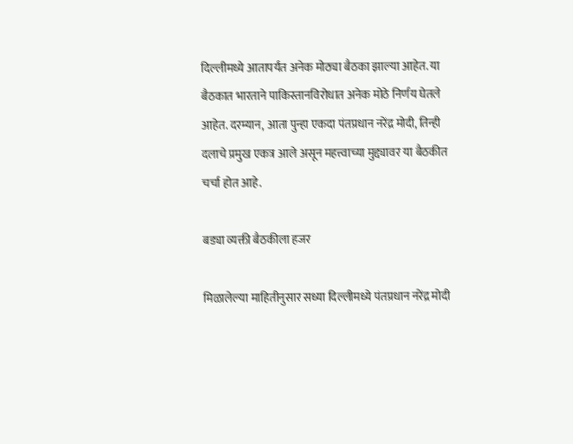दिल्लीमध्ये आतापर्यंत अनेक मोठ्या बैठका झाल्या आहेत. या बैठकात भारताने पाकिस्तानविरोधात अनेक मोठे निर्णय घेतले आहेत. दरम्यान, आता पुन्हा एकदा पंतप्रधान नरेंद्र मोदी, तिन्ही दलाचे प्रमुख एकत्र आले असून महत्त्वाच्या मुद्द्यावर या बैठकीत चर्चा होत आहे.

बड्या व्यक्ती बैठकीला हजर

मिळालेल्या माहितीनुसार सध्या दिल्लीमध्ये पंतप्रधान नरेंद्र मोदी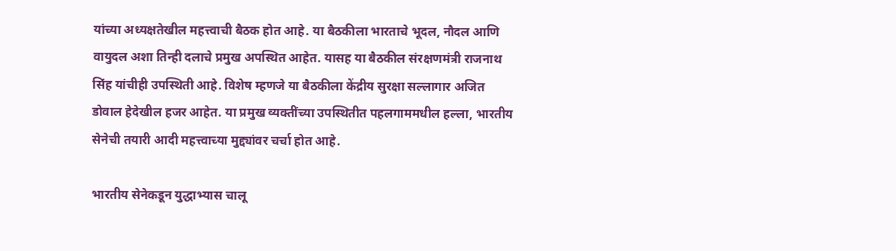यांच्या अध्यक्षतेखील महत्त्वाची बैठक होत आहे. या बैठकीला भारताचे भूदल, नौदल आणि वायुदल अशा तिन्ही दलाचे प्रमुख अपस्थित आहेत. यासह या बैठकील संरक्षणमंत्री राजनाथ सिंह यांचीही उपस्थिती आहे. विशेष म्हणजे या बैठकीला केंद्रीय सुरक्षा सल्लागार अजित डोवाल हेदेखील हजर आहेत. या प्रमुख व्यक्तींच्या उपस्थितीत पहलगाममधील हल्ला, भारतीय सेनेची तयारी आदी महत्त्वाच्या मुद्द्यांवर चर्चा होत आहे.

भारतीय सेनेकडून युद्धाभ्यास चालू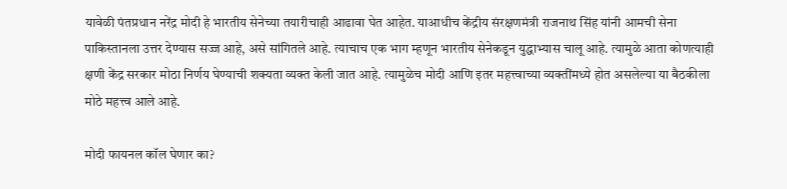यावेळी पंतप्रधान नरेंद्र मोदी हे भारतीय सेनेच्या तयारीचाही आढावा घेत आहेत. याआधीच केंद्रीय संरक्षणमंत्री राजनाथ सिंह यांनी आमची सेना पाकिस्तानला उत्तर देण्यास सज्ज आहे, असे सांगितले आहे. त्याचाच एक भाग म्हणून भारतीय सेनेकडून युद्धाभ्यास चालू आहे. त्यामुळे आता कोणत्याही क्षणी केंद्र सरकार मोठा निर्णय घेण्याची शक्यता व्यक्त केली जात आहे. त्यामुळेच मोदी आणि इतर महत्त्वाच्या व्यक्तींमध्ये होत असलेल्या या बैठकीला मोठे महत्त्व आले आहे.

मोदी फायनल कॉल घेणार का?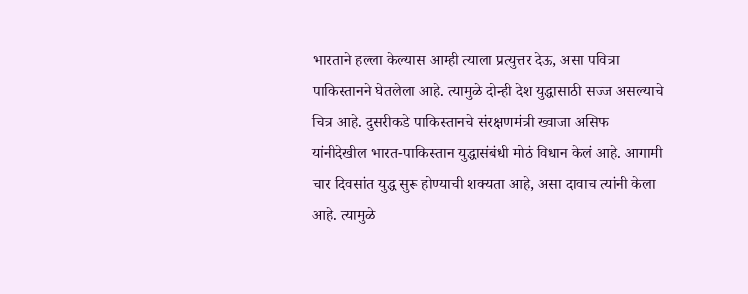भारताने हल्ला केल्यास आम्ही त्याला प्रत्युत्तर देऊ, असा पवित्रा पाकिस्तानने घेतलेला आहे. त्यामुळे दोन्ही देश युद्धासाठी सज्ज असल्याचे चित्र आहे. दुसरीकडे पाकिस्तानचे संरक्षणमंत्री ख्वाजा असिफ यांनीदेखील भारत-पाकिस्तान युद्धासंबंधी मोठं विधान केलं आहे. आगामी चार दिवसांत युद्ध सुरू होण्याची शक्यता आहे, असा दावाच त्यांनी केला आहे. त्यामुळे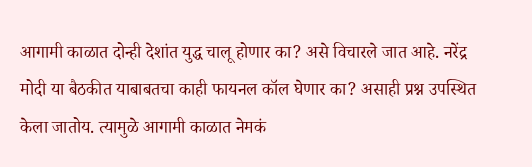आगामी काळात दोन्ही देशांत युद्ध चालू होणार का? असे विचारले जात आहे. नरेंद्र मोदी या बैठकीत याबाबतचा काही फायनल कॉल घेणार का? असाही प्रश्न उपस्थित केला जातोय. त्यामुळे आगामी काळात नेमकं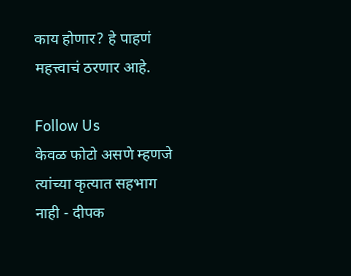काय होणार? हे पाहणं महत्त्वाचं ठरणार आहे.

Follow Us
केवळ फोटो असणे म्हणजे त्यांच्या कृत्यात सहभाग नाही - दीपक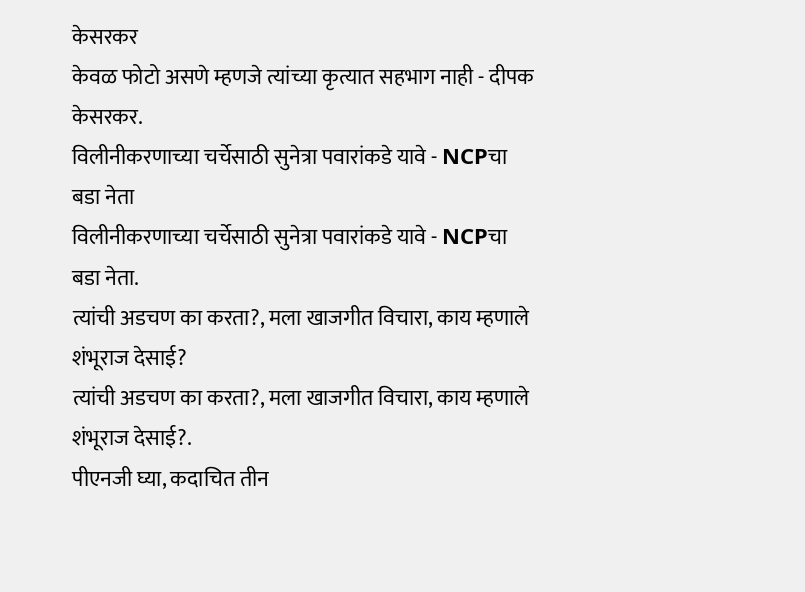केसरकर
केवळ फोटो असणे म्हणजे त्यांच्या कृत्यात सहभाग नाही - दीपक केसरकर.
विलीनीकरणाच्या चर्चेसाठी सुनेत्रा पवारांकडे यावे - NCPचा बडा नेता
विलीनीकरणाच्या चर्चेसाठी सुनेत्रा पवारांकडे यावे - NCPचा बडा नेता.
त्यांची अडचण का करता?, मला खाजगीत विचारा, काय म्हणाले शंभूराज देसाई?
त्यांची अडचण का करता?, मला खाजगीत विचारा, काय म्हणाले शंभूराज देसाई?.
पीएनजी घ्या, कदाचित तीन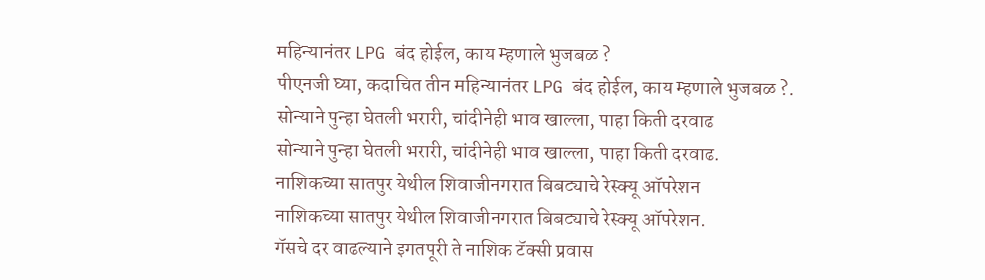महिन्यानंतर LPG बंद होईल, काय म्हणाले भुजबळ ?
पीएनजी घ्या, कदाचित तीन महिन्यानंतर LPG बंद होईल, काय म्हणाले भुजबळ ?.
सोन्याने पुन्हा घेतली भरारी, चांदीनेही भाव खाल्ला, पाहा किती दरवाढ
सोन्याने पुन्हा घेतली भरारी, चांदीनेही भाव खाल्ला, पाहा किती दरवाढ.
नाशिकच्या सातपुर येथील शिवाजीनगरात बिबट्याचे रेस्क्यू ऑपरेशन
नाशिकच्या सातपुर येथील शिवाजीनगरात बिबट्याचे रेस्क्यू ऑपरेशन.
गॅसचे दर वाढल्याने इगतपूरी ते नाशिक टॅक्सी प्रवास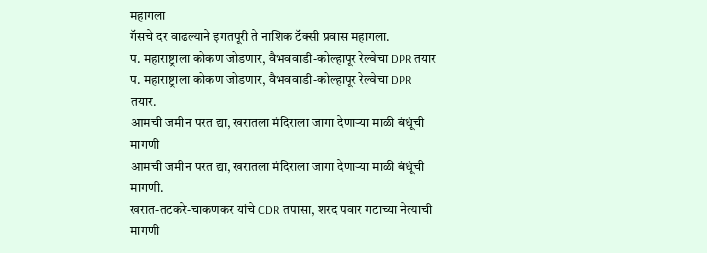महागला
गॅसचे दर वाढल्याने इगतपूरी ते नाशिक टॅक्सी प्रवास महागला.
प. महाराष्ट्राला कोकण जोडणार, वैभववाडी-कोल्हापूर रेल्वेचा DPR तयार
प. महाराष्ट्राला कोकण जोडणार, वैभववाडी-कोल्हापूर रेल्वेचा DPR तयार.
आमची जमीन परत द्या, खरातला मंदिराला जागा देणाऱ्या माळी बंधूंची मागणी
आमची जमीन परत द्या, खरातला मंदिराला जागा देणाऱ्या माळी बंधूंची मागणी.
खरात-तटकरे-चाकणकर यांचे CDR तपासा, शरद पवार गटाच्या नेत्याची मागणी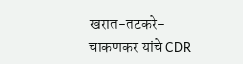खरात-तटकरे-चाकणकर यांचे CDR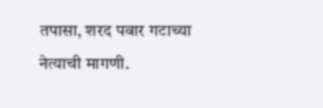तपासा, शरद पवार गटाच्या नेत्याची मागणी.